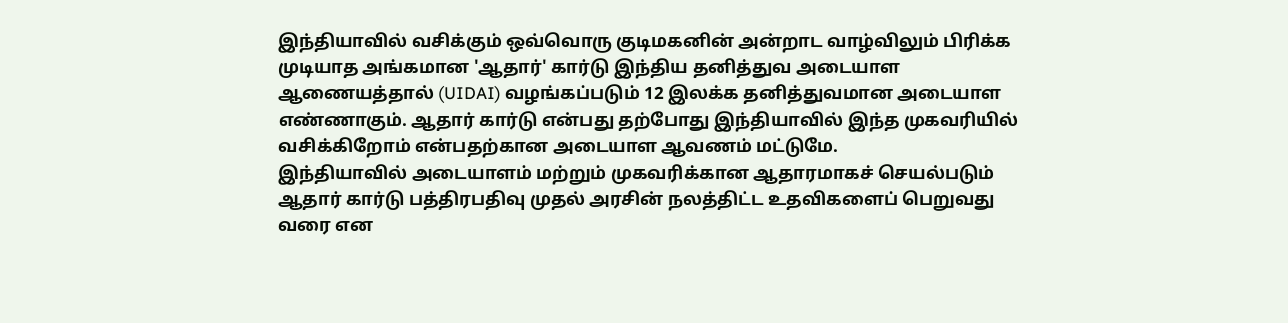இந்தியாவில் வசிக்கும் ஒவ்வொரு குடிமகனின் அன்றாட வாழ்விலும் பிரிக்க முடியாத அங்கமான 'ஆதார்' கார்டு இந்திய தனித்துவ அடையாள ஆணையத்தால் (UIDAI) வழங்கப்படும் 12 இலக்க தனித்துவமான அடையாள எண்ணாகும். ஆதார் கார்டு என்பது தற்போது இந்தியாவில் இந்த முகவரியில் வசிக்கிறோம் என்பதற்கான அடையாள ஆவணம் மட்டுமே.
இந்தியாவில் அடையாளம் மற்றும் முகவரிக்கான ஆதாரமாகச் செயல்படும் ஆதார் கார்டு பத்திரபதிவு முதல் அரசின் நலத்திட்ட உதவிகளைப் பெறுவது வரை என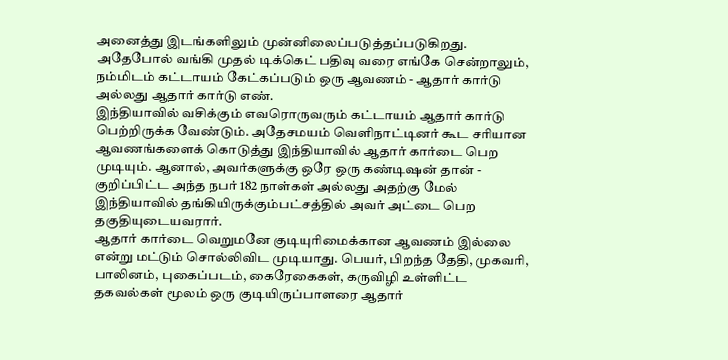அனைத்து இடங்களிலும் முன்னிலைப்படுத்தப்படுகிறது. அதேபோல் வங்கி முதல் டிக்கெட் பதிவு வரை எங்கே சென்றாலும், நம்மிடம் கட்டாயம் கேட்கப்படும் ஒரு ஆவணம் - ஆதார் கார்டு அல்லது ஆதார் கார்டு எண்.
இந்தியாவில் வசிக்கும் எவரொருவரும் கட்டாயம் ஆதார் கார்டு பெற்றிருக்க வேண்டும். அதேசமயம் வெளிநாட்டினர் கூட சரியான ஆவணங்களைக் கொடுத்து இந்தியாவில் ஆதார் கார்டை பெற முடியும். ஆனால், அவர்களுக்கு ஒரே ஒரு கண்டிஷன் தான் - குறிப்பிட்ட அந்த நபர் 182 நாள்கள் அல்லது அதற்கு மேல் இந்தியாவில் தங்கியிருக்கும்பட்சத்தில் அவர் அட்டை பெற தகுதியுடையவரார்.
ஆதார் கார்டை வெறுமனே குடியுரிமைக்கான ஆவணம் இல்லை என்று மட்டும் சொல்லிவிட முடியாது. பெயர், பிறந்த தேதி, முகவரி, பாலினம், புகைப்படம், கைரேகைகள், கருவிழி உள்ளிட்ட தகவல்கள் மூலம் ஒரு குடியிருப்பாளரை ஆதார்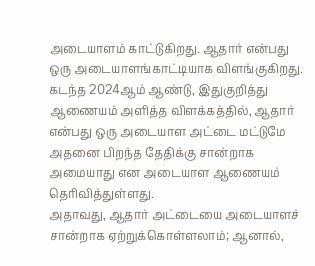அடையாளம் காட்டுகிறது. ஆதார் என்பது ஒரு அடையாளங்காட்டியாக விளங்குகிறது.
கடந்த 2024ஆம் ஆண்டு, இதுகுறித்து ஆணையம் அளித்த விளக்கத்தில், ஆதார் என்பது ஒரு அடையாள அட்டை மட்டுமே அதனை பிறந்த தேதிக்கு சான்றாக அமையாது என அடையாள ஆணையம் தெரிவித்துள்ளது.
அதாவது, ஆதார் அட்டையை அடையாளச் சான்றாக ஏற்றுக்கொள்ளலாம்; ஆனால்,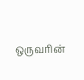ஒருவரின்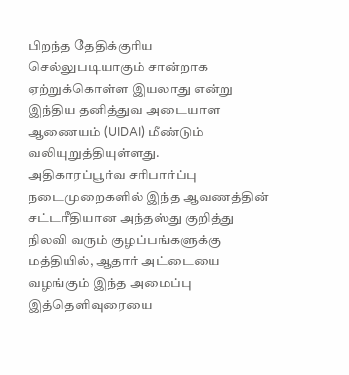பிறந்த தேதிக்குரிய செல்லுபடியாகும் சான்றாக ஏற்றுக்கொள்ள இயலாது என்று இந்திய தனித்துவ அடையாள ஆணையம் (UIDAI) மீண்டும் வலியுறுத்தியுள்ளது.
அதிகாரப்பூர்வ சரிபார்ப்பு நடைமுறைகளில் இந்த ஆவணத்தின் சட்டரீதியான அந்தஸ்து குறித்து நிலவி வரும் குழப்பங்களுக்கு மத்தியில், ஆதார் அட்டையை வழங்கும் இந்த அமைப்பு இத்தெளிவுரையை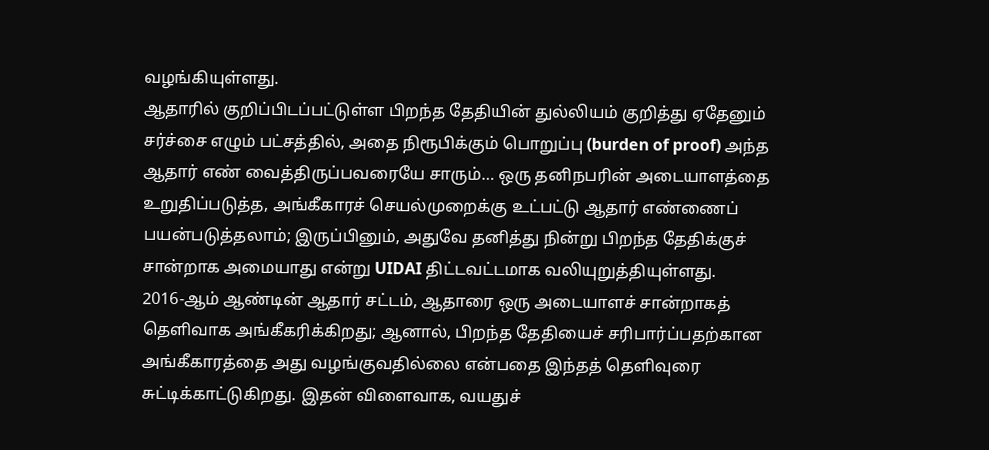வழங்கியுள்ளது.
ஆதாரில் குறிப்பிடப்பட்டுள்ள பிறந்த தேதியின் துல்லியம் குறித்து ஏதேனும் சர்ச்சை எழும் பட்சத்தில், அதை நிரூபிக்கும் பொறுப்பு (burden of proof) அந்த ஆதார் எண் வைத்திருப்பவரையே சாரும்… ஒரு தனிநபரின் அடையாளத்தை உறுதிப்படுத்த, அங்கீகாரச் செயல்முறைக்கு உட்பட்டு ஆதார் எண்ணைப் பயன்படுத்தலாம்; இருப்பினும், அதுவே தனித்து நின்று பிறந்த தேதிக்குச் சான்றாக அமையாது என்று UIDAI திட்டவட்டமாக வலியுறுத்தியுள்ளது.
2016-ஆம் ஆண்டின் ஆதார் சட்டம், ஆதாரை ஒரு அடையாளச் சான்றாகத் தெளிவாக அங்கீகரிக்கிறது; ஆனால், பிறந்த தேதியைச் சரிபார்ப்பதற்கான அங்கீகாரத்தை அது வழங்குவதில்லை என்பதை இந்தத் தெளிவுரை சுட்டிக்காட்டுகிறது. இதன் விளைவாக, வயதுச்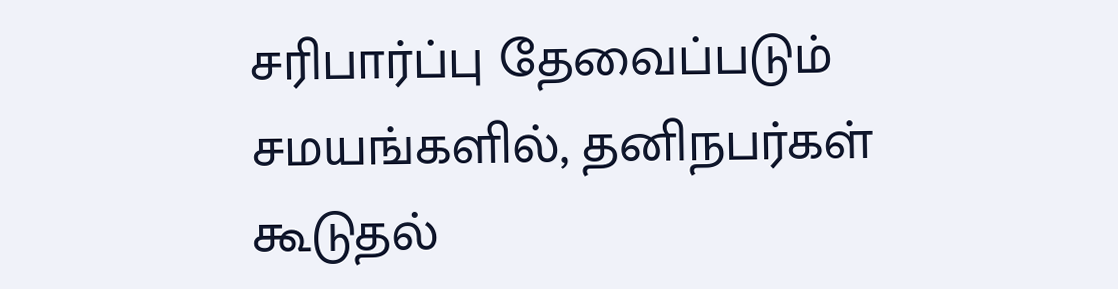சரிபார்ப்பு தேவைப்படும் சமயங்களில், தனிநபர்கள் கூடுதல்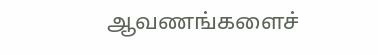ஆவணங்களைச்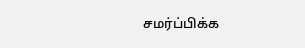சமர்ப்பிக்க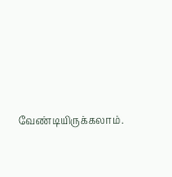வேண்டியிருக்கலாம்.